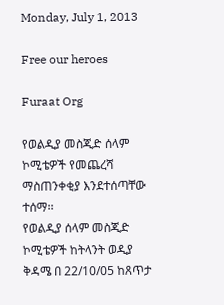Monday, July 1, 2013

Free our heroes

Furaat Org

የወልዲያ መስጂድ ሰላም ኮሚቴዎች የመጨረሻ ማስጠንቀቂያ እንደተሰጣቸው ተሰማ፡፡
የወልዲያ ሰላም መስጂድ ኮሚቴዎች ከትላንት ወዲያ ቅዳሜ በ 22/10/05 ከጸጥታ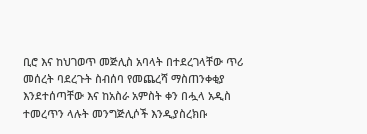ቢሮ እና ከህገወጥ መጅሊስ አባላት በተደረገላቸው ጥሪ መሰረት ባደረጉት ስብሰባ የመጨረሻ ማስጠንቀቂያ እንደተሰጣቸው እና ከአስራ አምስት ቀን በሗላ አዲስ ተመረጥን ላሉት መንግጅሊሶች እንዲያስረክቡ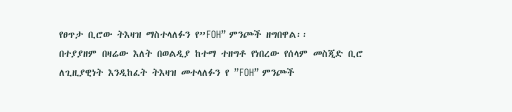የፀጥታ ቢሮው ትእዛዝ ማስተላለፉን የ”FOH” ምንጮች ዘግበዋል፡፡
በተያያዘም በዛሬው እለት በወልዲያ ከተማ ተዘግቶ የነበረው የሰላም መስጂድ ቢሮ ለጊዚያዊነት እንዲከፈት ትእዛዝ መተላለፉን የ ”FOH” ምንጮች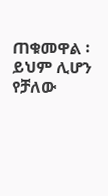ጠቁመዋል ፡ ይህም ሊሆን የቻለው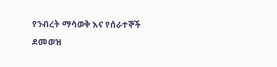የንብረት ማሳወቅ እና የሰራተኞች ደመወዝ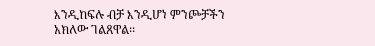እንዲከፍሉ ብቻ እንዲሆነ ምንጮቻችን አክለው ገልጸዋል፡፡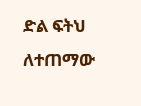ድል ፍትህ ለተጠማው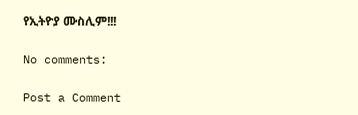የኢትዮያ ሙስሊም!!!

No comments:

Post a Comment